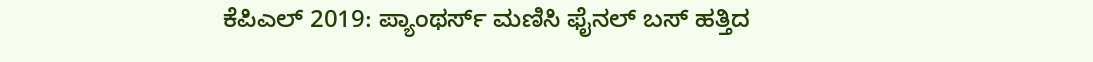ಕೆಪಿಎಲ್ 2019: ಪ್ಯಾಂಥರ್ಸ್ ಮಣಿಸಿ ಫೈನಲ್ ಬಸ್ ಹತ್ತಿದ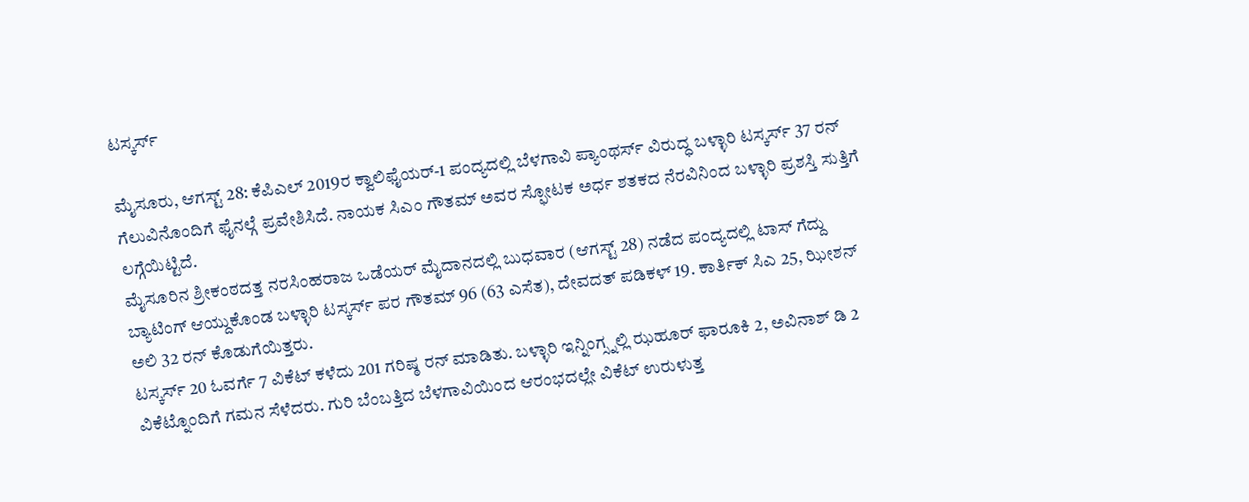ಟಸ್ಕರ್ಸ್

ಮೈಸೂರು, ಆಗಸ್ಟ್ 28: ಕೆಪಿಎಲ್ 2019ರ ಕ್ವಾಲಿಫೈಯರ್-1 ಪಂದ್ಯದಲ್ಲಿ ಬೆಳಗಾವಿ ಪ್ಯಾಂಥರ್ಸ್ ವಿರುದ್ಧ ಬಳ್ಳಾರಿ ಟಸ್ಕರ್ಸ್ 37 ರನ್ ಗೆಲುವಿನೊಂದಿಗೆ ಫೈನಲ್ಗೆ ಪ್ರವೇಶಿಸಿದೆ. ನಾಯಕ ಸಿಎಂ ಗೌತಮ್ ಅವರ ಸ್ಫೋಟಕ ಅರ್ಧ ಶತಕದ ನೆರವಿನಿಂದ ಬಳ್ಳಾರಿ ಪ್ರಶಸ್ತಿ ಸುತ್ತಿಗೆ ಲಗ್ಗೆಯಿಟ್ಟಿದೆ.
ಮೈಸೂರಿನ ಶ್ರೀಕಂಠದತ್ತ ನರಸಿಂಹರಾಜ ಒಡೆಯರ್ ಮೈದಾನದಲ್ಲಿ ಬುಧವಾರ (ಆಗಸ್ಟ್ 28) ನಡೆದ ಪಂದ್ಯದಲ್ಲಿ ಟಾಸ್ ಗೆದ್ದು ಬ್ಯಾಟಿಂಗ್ ಆಯ್ದುಕೊಂಡ ಬಳ್ಳಾರಿ ಟಸ್ಕರ್ಸ್ ಪರ ಗೌತಮ್ 96 (63 ಎಸೆತ), ದೇವದತ್ ಪಡಿಕಳ್ 19. ಕಾರ್ತಿಕ್ ಸಿಎ 25, ಝೀಶನ್ ಅಲಿ 32 ರನ್ ಕೊಡುಗೆಯಿತ್ತರು.
ಟಸ್ಕರ್ಸ್ 20 ಓವರ್ಗೆ 7 ವಿಕೆಟ್ ಕಳೆದು 201 ಗರಿಷ್ಠ ರನ್ ಮಾಡಿತು. ಬಳ್ಳಾರಿ ಇನ್ನಿಂಗ್ಸ್ನಲ್ಲಿ ಝಹೂರ್ ಫಾರೂಕಿ 2, ಅವಿನಾಶ್ ಡಿ 2 ವಿಕೆಟ್ನೊಂದಿಗೆ ಗಮನ ಸೆಳೆದರು. ಗುರಿ ಬೆಂಬತ್ತಿದ ಬೆಳಗಾವಿಯಿಂದ ಆರಂಭದಲ್ಲೇ ವಿಕೆಟ್ ಉರುಳುತ್ತ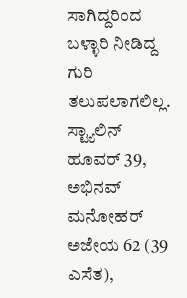ಸಾಗಿದ್ದರಿಂದ ಬಳ್ಳಾರಿ ನೀಡಿದ್ದ ಗುರಿ ತಲುಪಲಾಗಲಿಲ್ಲ.
ಸ್ಟ್ಯಾಲಿನ್ ಹೂವರ್ 39, ಅಭಿನವ್ ಮನೋಹರ್ ಅಜೇಯ 62 (39 ಎಸೆತ),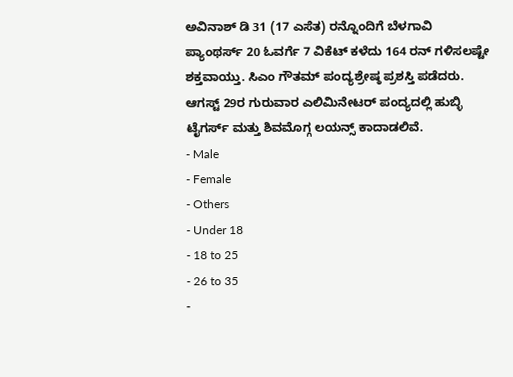ಅವಿನಾಶ್ ಡಿ 31 (17 ಎಸೆತ) ರನ್ನೊಂದಿಗೆ ಬೆಳಗಾವಿ ಪ್ಯಾಂಥರ್ಸ್ 20 ಓವರ್ಗೆ 7 ವಿಕೆಟ್ ಕಳೆದು 164 ರನ್ ಗಳಿಸಲಷ್ಟೇ ಶಕ್ತವಾಯ್ತು. ಸಿಎಂ ಗೌತಮ್ ಪಂದ್ಯಶ್ರೇಷ್ಠ ಪ್ರಶಸ್ತಿ ಪಡೆದರು. ಆಗಸ್ಟ್ 29ರ ಗುರುವಾರ ಎಲಿಮಿನೇಟರ್ ಪಂದ್ಯದಲ್ಲಿ ಹುಬ್ಳಿ ಟೈಗರ್ಸ್ ಮತ್ತು ಶಿವಮೊಗ್ಗ ಲಯನ್ಸ್ ಕಾದಾಡಲಿವೆ.
- Male
- Female
- Others
- Under 18
- 18 to 25
- 26 to 35
-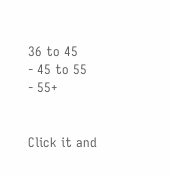36 to 45
- 45 to 55
- 55+


Click it and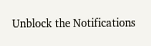Unblock the Notifications